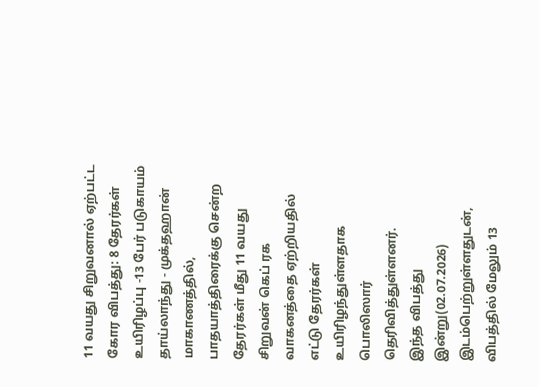11 வயது சிறுவனால் ஏற்பட்ட கோர விபத்து: 8 தேரர்கள் உயிரிழப்பு -13 பேர் படுகாயம்
தாய்லாந்து - முக்தஹான் மாகாணத்தில், பாதயாத்திரைக்கு சென்ற தேரர்கள் மீது 11 வயது சிறுவன் கெப் ரக வாகனத்தை ஏற்றியதில் எட்டு தேரர்கள் உயிரிழந்துள்ளதாக பொலிஸார் தெரிவித்துள்ளனர்.
இந்த விபத்து இன்று(02.07.2026) இடம்பெற்றுள்ளதுடன், விபத்தில் மேலும் 13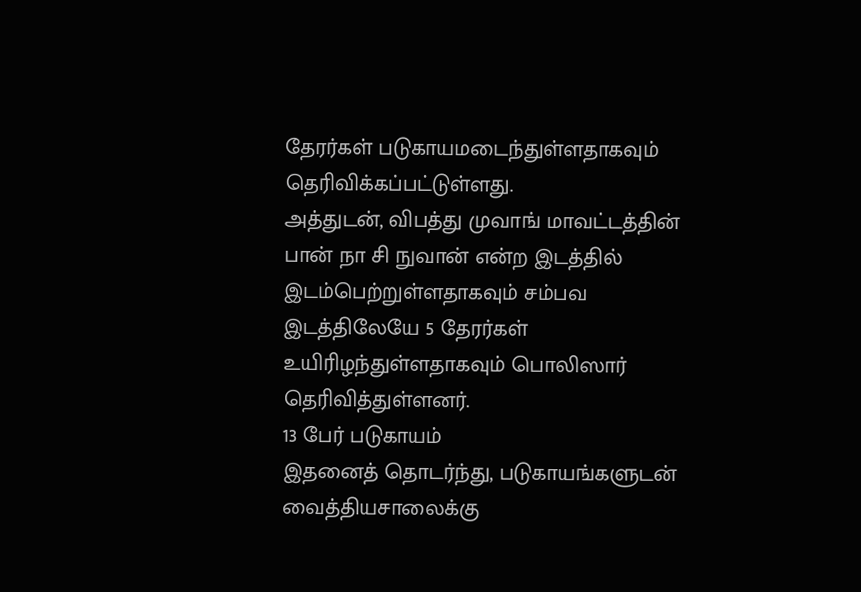தேரர்கள் படுகாயமடைந்துள்ளதாகவும் தெரிவிக்கப்பட்டுள்ளது.
அத்துடன், விபத்து முவாங் மாவட்டத்தின் பான் நா சி நுவான் என்ற இடத்தில் இடம்பெற்றுள்ளதாகவும் சம்பவ இடத்திலேயே 5 தேரர்கள் உயிரிழந்துள்ளதாகவும் பொலிஸார் தெரிவித்துள்ளனர்.
13 பேர் படுகாயம்
இதனைத் தொடர்ந்து, படுகாயங்களுடன் வைத்தியசாலைக்கு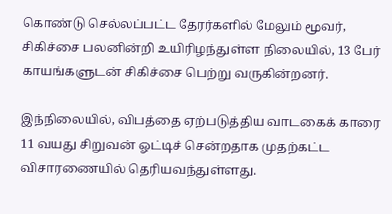கொண்டு செல்லப்பட்ட தேரர்களில் மேலும் மூவர், சிகிச்சை பலனின்றி உயிரிழந்துள்ள நிலையில், 13 பேர் காயங்களுடன் சிகிச்சை பெற்று வருகின்றனர்.

இந்நிலையில், விபத்தை ஏற்படுத்திய வாடகைக் காரை 11 வயது சிறுவன் ஓட்டிச் சென்றதாக முதற்கட்ட விசாரணையில் தெரியவந்துள்ளது.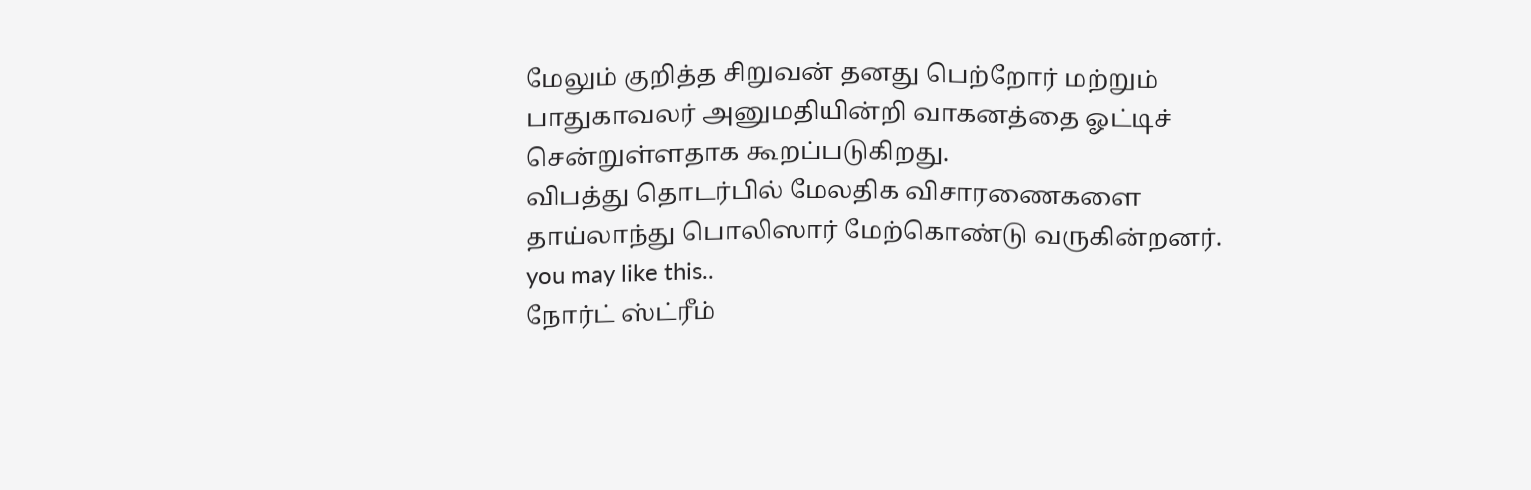மேலும் குறித்த சிறுவன் தனது பெற்றோர் மற்றும் பாதுகாவலர் அனுமதியின்றி வாகனத்தை ஓட்டிச் சென்றுள்ளதாக கூறப்படுகிறது.
விபத்து தொடர்பில் மேலதிக விசாரணைகளை தாய்லாந்து பொலிஸார் மேற்கொண்டு வருகின்றனர்.
you may like this..
நோர்ட் ஸ்ட்ரீம்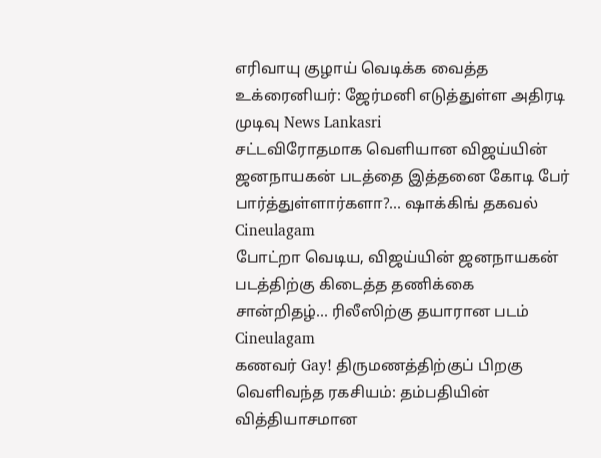எரிவாயு குழாய் வெடிக்க வைத்த உக்ரைனியர்: ஜேர்மனி எடுத்துள்ள அதிரடி முடிவு News Lankasri
சட்டவிரோதமாக வெளியான விஜய்யின் ஜனநாயகன் படத்தை இத்தனை கோடி பேர் பார்த்துள்ளார்களா?... ஷாக்கிங் தகவல் Cineulagam
போட்றா வெடிய, விஜய்யின் ஜனநாயகன் படத்திற்கு கிடைத்த தணிக்கை சான்றிதழ்... ரிலீஸிற்கு தயாரான படம் Cineulagam
கணவர் Gay! திருமணத்திற்குப் பிறகு வெளிவந்த ரகசியம்: தம்பதியின் வித்தியாசமான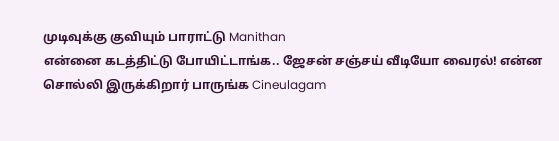முடிவுக்கு குவியும் பாராட்டு Manithan
என்னை கடத்திட்டு போயிட்டாங்க.. ஜேசன் சஞ்சய் வீடியோ வைரல்! என்ன சொல்லி இருக்கிறார் பாருங்க Cineulagam